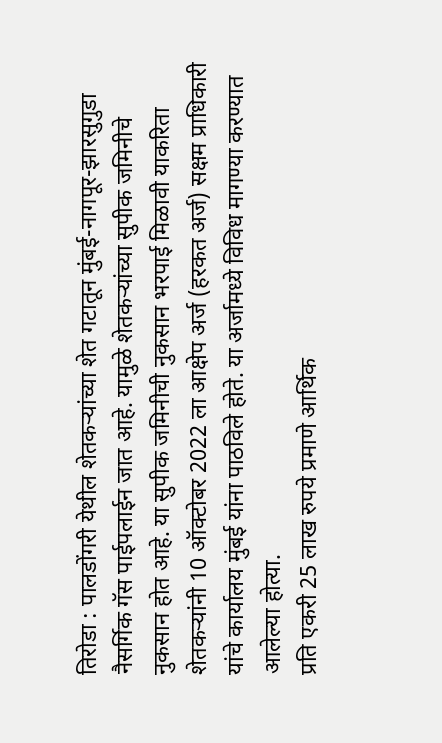तिरोडा : पालडोंगरी येथील शेतकऱ्यांच्या शेत गटातून मुंबई-नागपूर-झारसुगुडा नैसर्गिक गॅस पाईपलाईन जात आहे. यामुळे शेतकऱ्यांच्या सुपीक जमिनीचे नुकसान होत आहे. या सुपीक जमिनीची नुकसान भरपाई मिळावी याकरिता शेतकऱ्यांनी 10 ऑक्टोबर 2022 ला आक्षेप अर्ज (हरकत अर्ज) सक्षम प्राधिकारी यांचे कार्यालय मुंबई यांना पाठविले होते. या अर्जामध्ये विविध मागण्या करण्यात आलेल्या होत्या.
प्रति एकरी 25 लाख रुपये प्रमाणे आर्थिक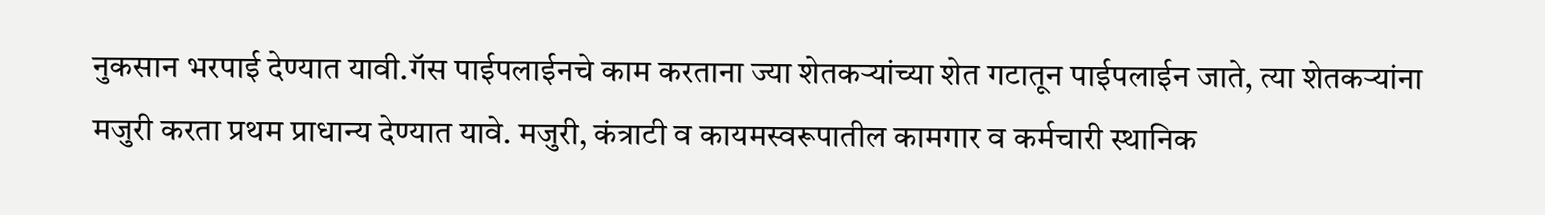नुकसान भरपाई देण्यात यावी.गॅस पाईपलाईनचे काम करताना ज्या शेतकऱ्यांच्या शेत गटातून पाईपलाईन जाते, त्या शेतकऱ्यांना मजुरी करता प्रथम प्राधान्य देण्यात यावे. मजुरी, कंत्राटी व कायमस्वरूपातील कामगार व कर्मचारी स्थानिक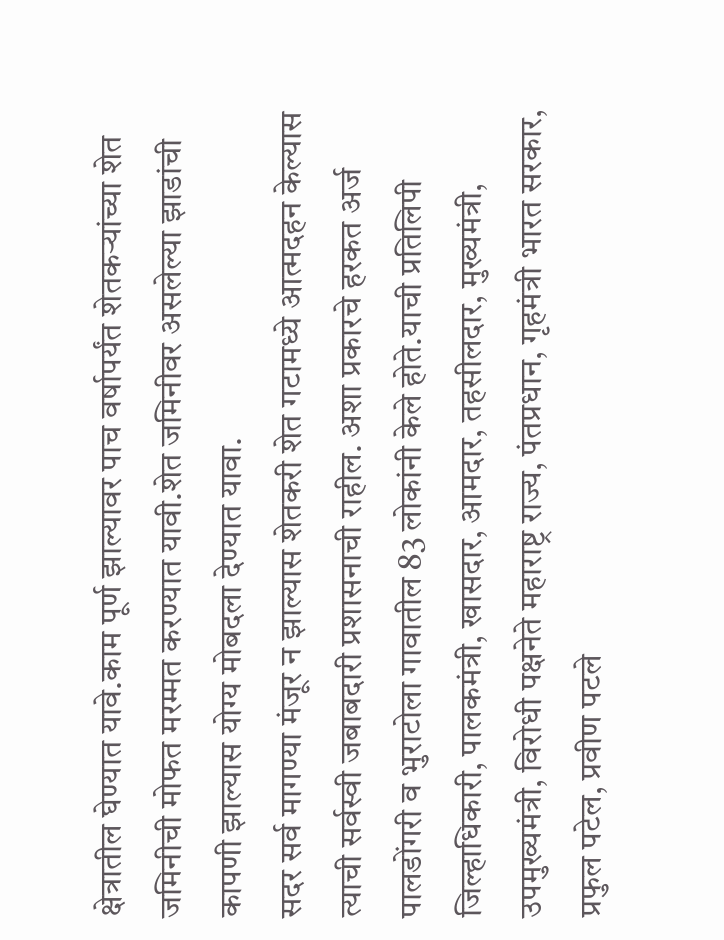क्षेत्रातील घेण्यात यावे.काम पूर्ण झाल्यावर पाच वर्षापर्यंत शेतकऱ्यांच्या शेत जमिनीची मोफत मरम्मत करण्यात यावी.शेत जमिनीवर असलेल्या झाडांची कापणी झाल्यास योग्य मोबदला देण्यात यावा.
सदर सर्व मागण्या मंजूर न झाल्यास शेतकरी शेत गटामध्ये आत्मदहन केल्यास त्याची सर्वस्वी जबाबदारी प्रशासनाची राहील. अशा प्रकारचे हरकत अर्ज पालडोंगरी व भुराटोला गावातील 83 लोकांनी केले होते.याची प्रतिलिपी जिल्हाधिकारी, पालकमंत्री, खासदार, आमदार, तहसीलदार, मुख्यमंत्री, उपमुख्यमंत्री, विरोधी पक्षनेते महाराष्ट्र राज्य, पंतप्रधान, गृहमंत्री भारत सरकार, प्रफुल पटेल, प्रवीण पटले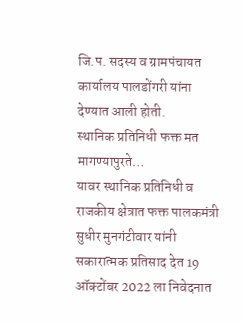जि.प. सदस्य व ग्रामपंचायत कार्यालय पालडोंगरी यांना देण्यात आली होती.
स्थानिक प्रतिनिधी फक्त मत मागण्यापुरते…
यावर स्थानिक प्रतिनिधी व राजकीय क्षेत्रात फक्त पालकमंत्री सुधीर मुनगंटीवार यांनी सकारात्मक प्रतिसाद देत 19 ऑक्टोंबर 2022 ला निवेदनात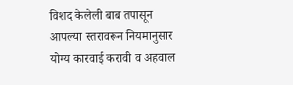विशद केलेली बाब तपासून आपल्या स्तरावरून नियमानुसार योग्य कारवाई करावी व अहवाल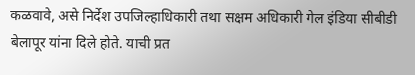कळवावे, असे निर्देश उपजिल्हाधिकारी तथा सक्षम अधिकारी गेल इंडिया सीबीडी बेलापूर यांना दिले होते. याची प्रत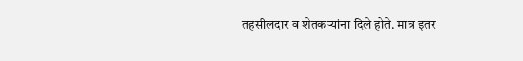तहसीलदार व शेतकऱ्यांना दिले होते. मात्र इतर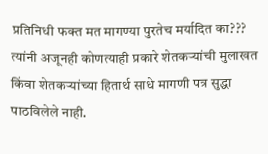प्रतिनिधी फक्त मत मागण्या पुरतेच मर्यादित का??? त्यांनी अजूनही कोणत्याही प्रकारे शेतकऱ्यांची मुलाखत किंवा शेतकऱ्यांच्या हितार्थ साधे मागणी पत्र सुद्धा पाठविलेले नाही.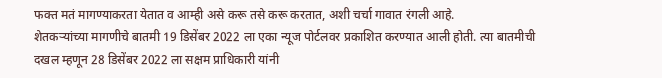फक्त मतं मागण्याकरता येतात व आम्ही असे करू तसे करू करतात, अशी चर्चा गावात रंगली आहे.
शेतकऱ्यांच्या मागणीचे बातमी 19 डिसेंबर 2022 ला एका न्यूज पोर्टलवर प्रकाशित करण्यात आली होती. त्या बातमीची दखल म्हणून 28 डिसेंबर 2022 ला सक्षम प्राधिकारी यांनी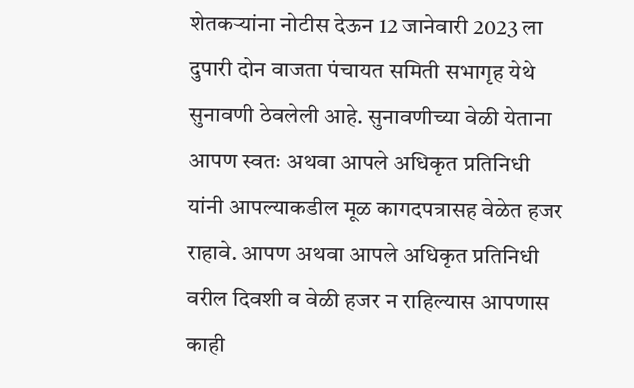शेतकऱ्यांना नोटीस देऊन 12 जानेवारी 2023 ला दुपारी दोन वाजता पंचायत समिती सभागृह येथे सुनावणी ठेवलेली आहे. सुनावणीच्या वेळी येताना आपण स्वतः अथवा आपले अधिकृत प्रतिनिधी यांनी आपल्याकडील मूळ कागदपत्रासह वेळेत हजर राहावे. आपण अथवा आपले अधिकृत प्रतिनिधी वरील दिवशी व वेळी हजर न राहिल्यास आपणास काही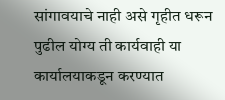सांगावयाचे नाही असे गृहीत धरून पुढील योग्य ती कार्यवाही या कार्यालयाकडून करण्यात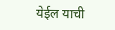येईल याची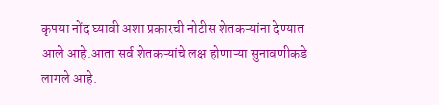कृपया नोंद घ्यावी अशा प्रकारची नोटीस शेतकऱ्यांना देण्यात आले आहे.आता सर्व शेतकऱ्यांचे लक्ष होणाऱ्या सुनावणीकडे लागले आहे.